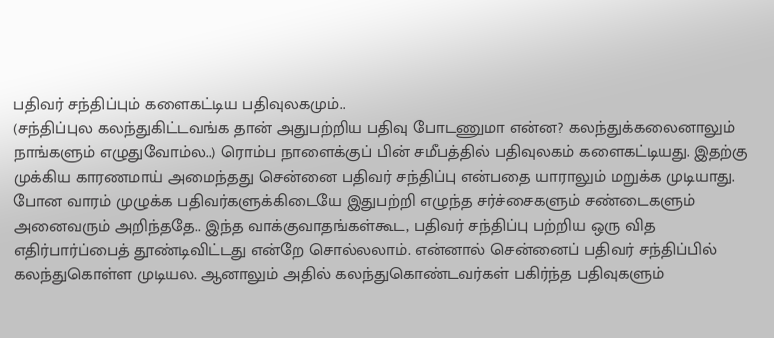பதிவர் சந்திப்பும் களைகட்டிய பதிவுலகமும்..
(சந்திப்புல கலந்துகிட்டவங்க தான் அதுபற்றிய பதிவு போடணுமா என்ன? கலந்துக்கலைனாலும் நாங்களும் எழுதுவோம்ல..) ரொம்ப நாளைக்குப் பின் சமீபத்தில் பதிவுலகம் களைகட்டியது. இதற்கு முக்கிய காரணமாய் அமைந்தது சென்னை பதிவர் சந்திப்பு என்பதை யாராலும் மறுக்க முடியாது. போன வாரம் முழுக்க பதிவர்களுக்கிடையே இதுபற்றி எழுந்த சர்ச்சைகளும் சண்டைகளும் அனைவரும் அறிந்ததே.. இந்த வாக்குவாதங்கள்கூட, பதிவர் சந்திப்பு பற்றிய ஒரு வித எதிர்பார்ப்பைத் தூண்டிவிட்டது என்றே சொல்லலாம். என்னால் சென்னைப் பதிவர் சந்திப்பில் கலந்துகொள்ள முடியல. ஆனாலும் அதில் கலந்துகொண்டவர்கள் பகிர்ந்த பதிவுகளும்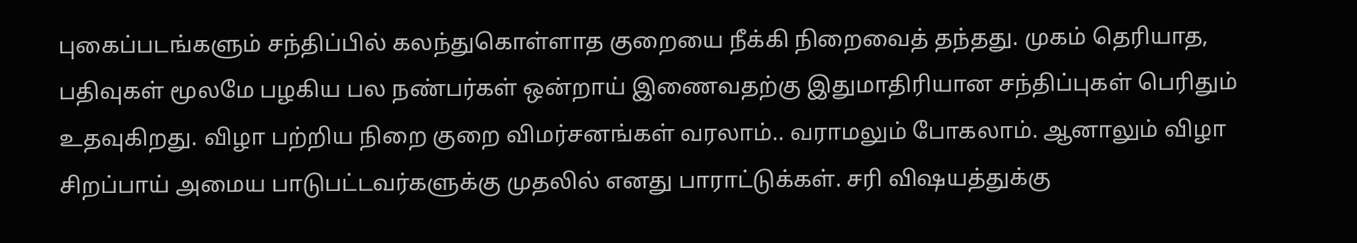புகைப்படங்களும் சந்திப்பில் கலந்துகொள்ளாத குறையை நீக்கி நிறைவைத் தந்தது. முகம் தெரியாத, பதிவுகள் மூலமே பழகிய பல நண்பர்கள் ஒன்றாய் இணைவதற்கு இதுமாதிரியான சந்திப்புகள் பெரிதும் உதவுகிறது. விழா பற்றிய நிறை குறை விமர்சனங்கள் வரலாம்.. வராமலும் போகலாம். ஆனாலும் விழா சிறப்பாய் அமைய பாடுபட்டவர்களுக்கு முதலில் எனது பாராட்டுக்கள். சரி விஷயத்துக்கு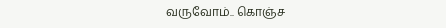வருவோம்.. கொஞ்ச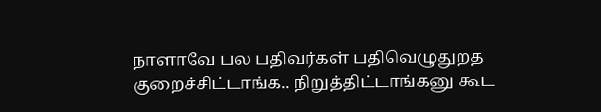நாளாவே பல பதிவர்கள் பதிவெழுதுறத குறைச்சிட்டாங்க.. நிறுத்திட்டாங்கனு கூட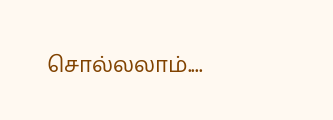சொல்லலாம்....